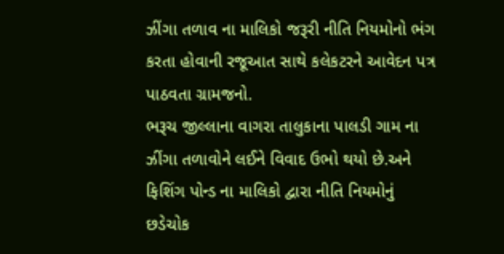ઝીંગા તળાવ ના માલિકો જરૂરી નીતિ નિયમોનો ભંગ કરતા હોવાની રજૂઆત સાથે કલેકટરને આવેદન પત્ર પાઠવતા ગ્રામજનો.
ભરૂચ જીલ્લાના વાગરા તાલુકાના પાલડી ગામ ના ઝીંગા તળાવોને લઈને વિવાદ ઉભો થયો છે.અને ફિશિંગ પોન્ડ ના માલિકો દ્વારા નીતિ નિયમોનું છડેચોક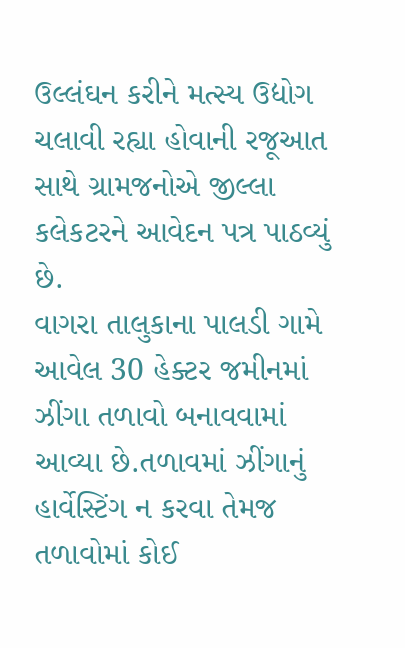ઉલ્લંઘન કરીને મત્સ્ય ઉદ્યોગ ચલાવી રહ્યા હોવાની રજૂઆત સાથે ગ્રામજનોએ જીલ્લા કલેકટરને આવેદન પત્ર પાઠવ્યું છે.
વાગરા તાલુકાના પાલડી ગામે આવેલ 30 હેક્ટર જમીનમાં ઝીંગા તળાવો બનાવવામાં આવ્યા છે.તળાવમાં ઝીંગાનું હાર્વેસ્ટિંગ ન કરવા તેમજ તળાવોમાં કોઈ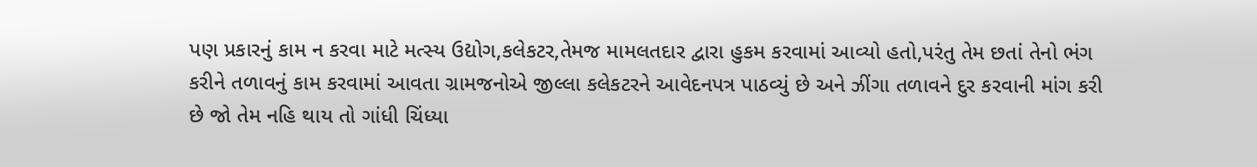પણ પ્રકારનું કામ ન કરવા માટે મત્સ્ય ઉદ્યોગ,કલેકટર,તેમજ મામલતદાર દ્વારા હુકમ કરવામાં આવ્યો હતો,પરંતુ તેમ છતાં તેનો ભંગ કરીને તળાવનું કામ કરવામાં આવતા ગ્રામજનોએ જીલ્લા કલેકટરને આવેદનપત્ર પાઠવ્યું છે અને ઝીંગા તળાવને દુર કરવાની માંગ કરી છે જો તેમ નહિ થાય તો ગાંધી ચિંધ્યા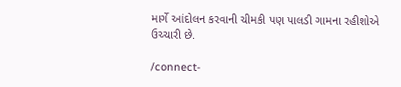માર્ગે આંદોલન કરવાની ચીમકી પણ પાલડી ગામના રહીશોએ ઉચ્ચારી છે.

/connect-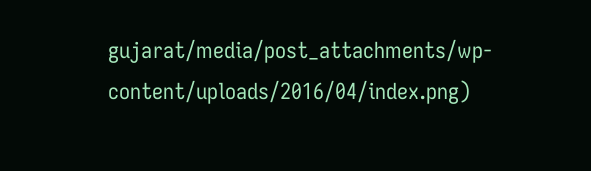gujarat/media/post_attachments/wp-content/uploads/2016/04/index.png)